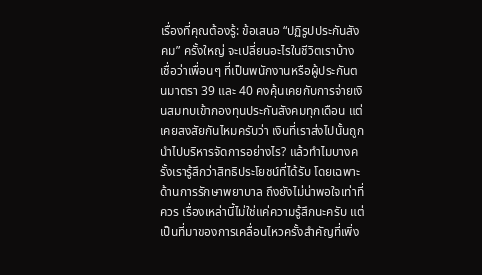เรื่องที่คุณต้องรู้: ข้อเสนอ “ปฏิรูปประกันสังคม” ครั้งใหญ่ จะเปลี่ยนอะไรในชีวิตเราบ้าง
เชื่อว่าเพื่อนๆ ที่เป็นพนักงานหรือผู้ประกันตนมาตรา 39 และ 40 คงคุ้นเคยกับการจ่ายเงินสมทบเข้ากองทุนประกันสังคมทุกเดือน แต่เคยสงสัยกันไหมครับว่า เงินที่เราส่งไปนั้นถูกนำไปบริหารจัดการอย่างไร? แล้วทำไมบางครั้งเรารู้สึกว่าสิทธิประโยชน์ที่ได้รับ โดยเฉพาะด้านการรักษาพยาบาล ถึงยังไม่น่าพอใจเท่าที่ควร เรื่องเหล่านี้ไม่ใช่แค่ความรู้สึกนะครับ แต่เป็นที่มาของการเคลื่อนไหวครั้งสำคัญที่เพิ่ง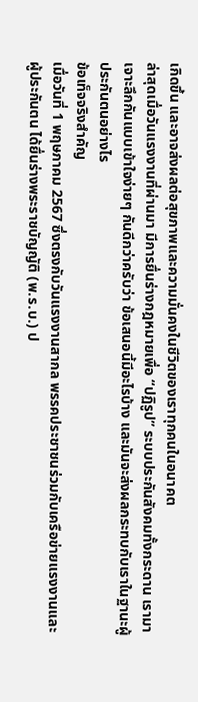เกิดขึ้น และอาจส่งผลต่อสุขภาพและความมั่นคงในชีวิตของเราทุกคนในอนาคต
ล่าสุดเมื่อวันแรงงานที่ผ่านมา มีการยื่นร่างกฎหมายเพื่อ “ปฏิรูป” ระบบประกันสังคมทั้งกระดาน เรามาเจาะลึกกันแบบเข้าใจง่ายๆ กันดีกว่าครับว่า ข้อเสนอนี้มีอะไรบ้าง และมันจะส่งผลกระทบกับเราในฐานะผู้ประกันตนอย่างไร
ข้อเท็จจริงสำคัญ
เมื่อวันที่ 1 พฤษภาคม 2567 ซึ่งตรงกับวันแรงงานสากล พรรคประชาชนร่วมกับเครือข่ายแรงงานและผู้ประกันตน ได้ยื่นร่างพระราชบัญญัติ (พ.ร.บ.) ป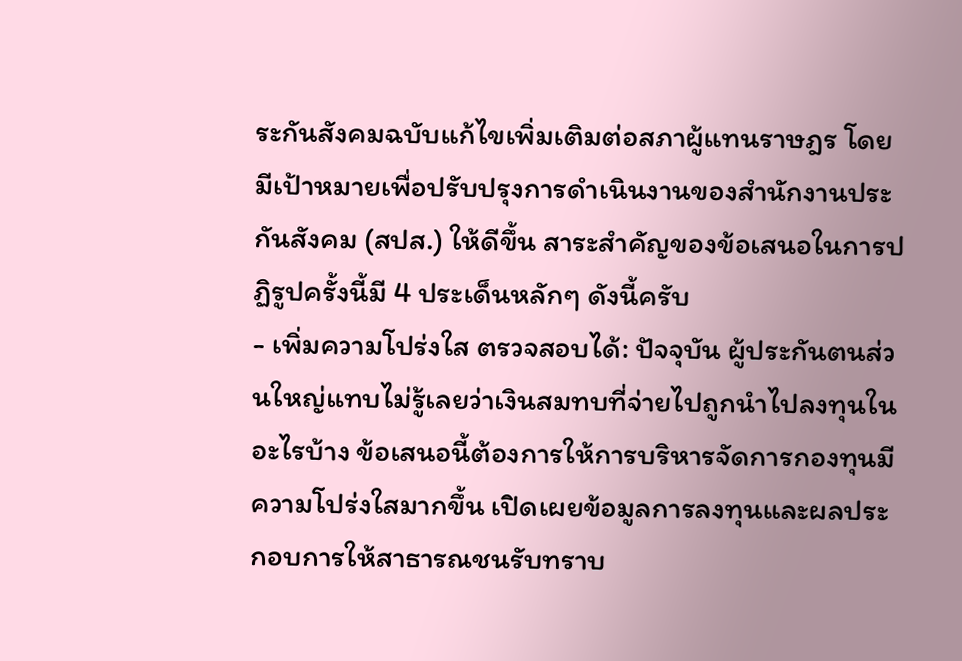ระกันสังคมฉบับแก้ไขเพิ่มเติมต่อสภาผู้แทนราษฎร โดยมีเป้าหมายเพื่อปรับปรุงการดำเนินงานของสำนักงานประกันสังคม (สปส.) ให้ดีขึ้น สาระสำคัญของข้อเสนอในการปฏิรูปครั้งนี้มี 4 ประเด็นหลักๆ ดังนี้ครับ
- เพิ่มความโปร่งใส ตรวจสอบได้: ปัจจุบัน ผู้ประกันตนส่วนใหญ่แทบไม่รู้เลยว่าเงินสมทบที่จ่ายไปถูกนำไปลงทุนในอะไรบ้าง ข้อเสนอนี้ต้องการให้การบริหารจัดการกองทุนมีความโปร่งใสมากขึ้น เปิดเผยข้อมูลการลงทุนและผลประกอบการให้สาธารณชนรับทราบ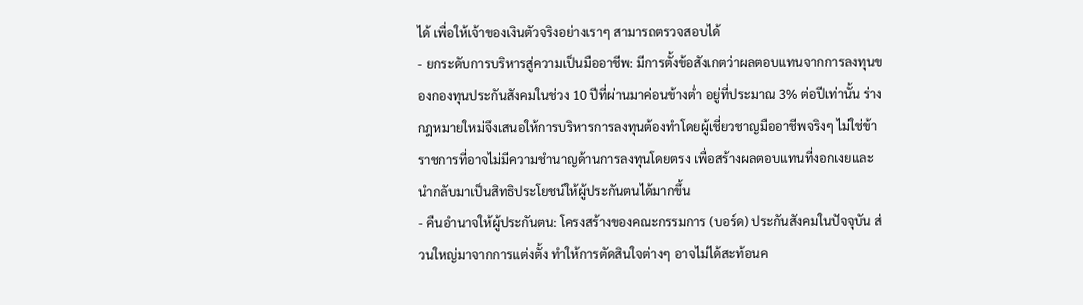ได้ เพื่อให้เจ้าของเงินตัวจริงอย่างเราๆ สามารถตรวจสอบได้
- ยกระดับการบริหารสู่ความเป็นมืออาชีพ: มีการตั้งข้อสังเกตว่าผลตอบแทนจากการลงทุนของกองทุนประกันสังคมในช่วง 10 ปีที่ผ่านมาค่อนข้างต่ำ อยู่ที่ประมาณ 3% ต่อปีเท่านั้น ร่างกฎหมายใหม่จึงเสนอให้การบริหารการลงทุนต้องทำโดยผู้เชี่ยวชาญมืออาชีพจริงๆ ไม่ใช่ข้าราชการที่อาจไม่มีความชำนาญด้านการลงทุนโดยตรง เพื่อสร้างผลตอบแทนที่งอกเงยและนำกลับมาเป็นสิทธิประโยชน์ให้ผู้ประกันตนได้มากขึ้น
- คืนอำนาจให้ผู้ประกันตน: โครงสร้างของคณะกรรมการ (บอร์ด) ประกันสังคมในปัจจุบัน ส่วนใหญ่มาจากการแต่งตั้ง ทำให้การตัดสินใจต่างๆ อาจไม่ได้สะท้อนค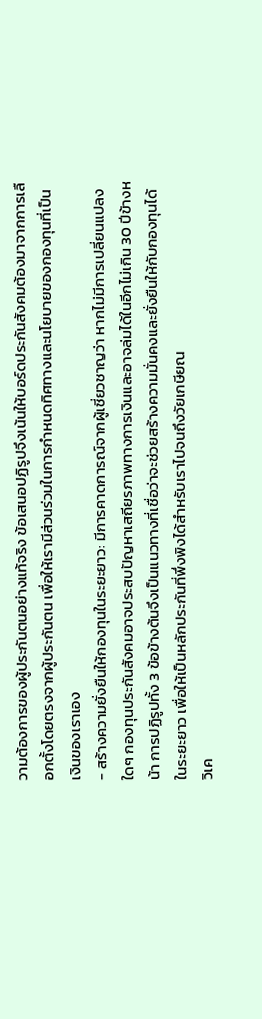วามต้องการของผู้ประกันตนอย่างแท้จริง ข้อเสนอปฏิรูปจึงเน้นให้บอร์ดประกันสังคมต้องมาจากการเลือกตั้งโดยตรงจากผู้ประกันตน เพื่อให้เรามีส่วนร่วมในการกำหนดทิศทางและนโยบายของกองทุนที่เป็นเงินของเราเอง
- สร้างความยั่งยืนให้กองทุนในระยะยาว: มีการคาดการณ์จากผู้เชี่ยวชาญว่า หากไม่มีการเปลี่ยนแปลงใดๆ กองทุนประกันสังคมอาจประสบปัญหาเสถียรภาพทางการเงินและอาจล่มได้ในอีกไม่เกิน 30 ปีข้างหน้า การปฏิรูปทั้ง 3 ข้อข้างต้นจึงเป็นแนวทางที่เชื่อว่าจะช่วยสร้างความมั่นคงและยั่งยืนให้กับกองทุนได้ในระยะยาว เพื่อให้เป็นหลักประกันที่พึ่งพิงได้สำหรับเราไปจนถึงวัยเกษียณ
วิเค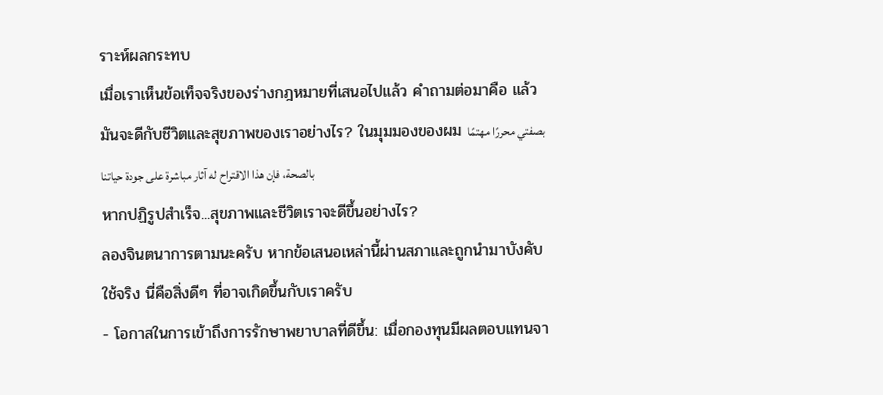ราะห์ผลกระทบ
เมื่อเราเห็นข้อเท็จจริงของร่างกฎหมายที่เสนอไปแล้ว คำถามต่อมาคือ แล้วมันจะดีกับชีวิตและสุขภาพของเราอย่างไร? ในมุมมองของผม بصفتي محررًا مهتمًا بالصحة، فإن هذا الاقتراح له آثار مباشرة على جودة حياتنا
หากปฏิรูปสำเร็จ...สุขภาพและชีวิตเราจะดีขึ้นอย่างไร?
ลองจินตนาการตามนะครับ หากข้อเสนอเหล่านี้ผ่านสภาและถูกนำมาบังคับใช้จริง นี่คือสิ่งดีๆ ที่อาจเกิดขึ้นกับเราครับ
- โอกาสในการเข้าถึงการรักษาพยาบาลที่ดีขึ้น: เมื่อกองทุนมีผลตอบแทนจา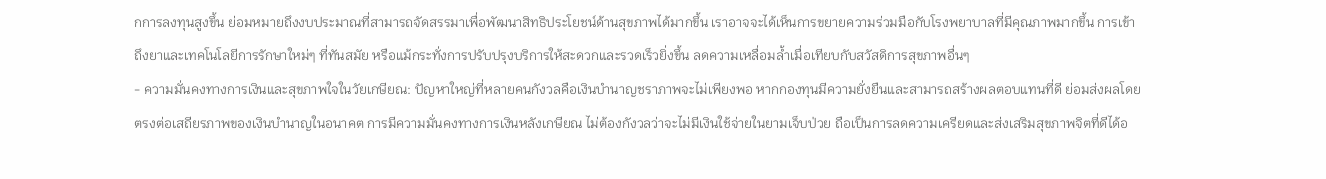กการลงทุนสูงขึ้น ย่อมหมายถึงงบประมาณที่สามารถจัดสรรมาเพื่อพัฒนาสิทธิประโยชน์ด้านสุขภาพได้มากขึ้น เราอาจจะได้เห็นการขยายความร่วมมือกับโรงพยาบาลที่มีคุณภาพมากขึ้น การเข้าถึงยาและเทคโนโลยีการรักษาใหม่ๆ ที่ทันสมัย หรือแม้กระทั่งการปรับปรุงบริการให้สะดวกและรวดเร็วยิ่งขึ้น ลดความเหลื่อมล้ำเมื่อเทียบกับสวัสดิการสุขภาพอื่นๆ
- ความมั่นคงทางการเงินและสุขภาพใจในวัยเกษียณ: ปัญหาใหญ่ที่หลายคนกังวลคือเงินบำนาญชราภาพจะไม่เพียงพอ หากกองทุนมีความยั่งยืนและสามารถสร้างผลตอบแทนที่ดี ย่อมส่งผลโดยตรงต่อเสถียรภาพของเงินบำนาญในอนาคต การมีความมั่นคงทางการเงินหลังเกษียณ ไม่ต้องกังวลว่าจะไม่มีเงินใช้จ่ายในยามเจ็บป่วย ถือเป็นการลดความเครียดและส่งเสริมสุขภาพจิตที่ดีได้อ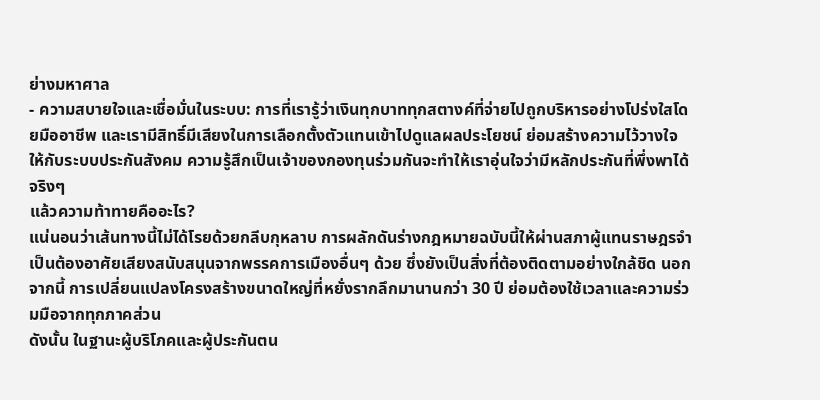ย่างมหาศาล
- ความสบายใจและเชื่อมั่นในระบบ: การที่เรารู้ว่าเงินทุกบาททุกสตางค์ที่จ่ายไปถูกบริหารอย่างโปร่งใสโดยมืออาชีพ และเรามีสิทธิ์มีเสียงในการเลือกตั้งตัวแทนเข้าไปดูแลผลประโยชน์ ย่อมสร้างความไว้วางใจให้กับระบบประกันสังคม ความรู้สึกเป็นเจ้าของกองทุนร่วมกันจะทำให้เราอุ่นใจว่ามีหลักประกันที่พึ่งพาได้จริงๆ
แล้วความท้าทายคืออะไร?
แน่นอนว่าเส้นทางนี้ไม่ได้โรยด้วยกลีบกุหลาบ การผลักดันร่างกฎหมายฉบับนี้ให้ผ่านสภาผู้แทนราษฎรจำเป็นต้องอาศัยเสียงสนับสนุนจากพรรคการเมืองอื่นๆ ด้วย ซึ่งยังเป็นสิ่งที่ต้องติดตามอย่างใกล้ชิด นอกจากนี้ การเปลี่ยนแปลงโครงสร้างขนาดใหญ่ที่หยั่งรากลึกมานานกว่า 30 ปี ย่อมต้องใช้เวลาและความร่วมมือจากทุกภาคส่วน
ดังนั้น ในฐานะผู้บริโภคและผู้ประกันตน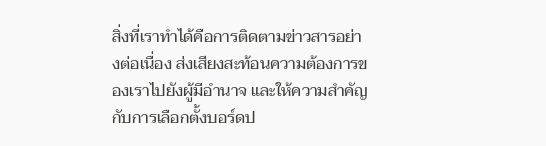สิ่งที่เราทำได้คือการติดตามข่าวสารอย่างต่อเนื่อง ส่งเสียงสะท้อนความต้องการของเราไปยังผู้มีอำนาจ และให้ความสำคัญกับการเลือกตั้งบอร์ดป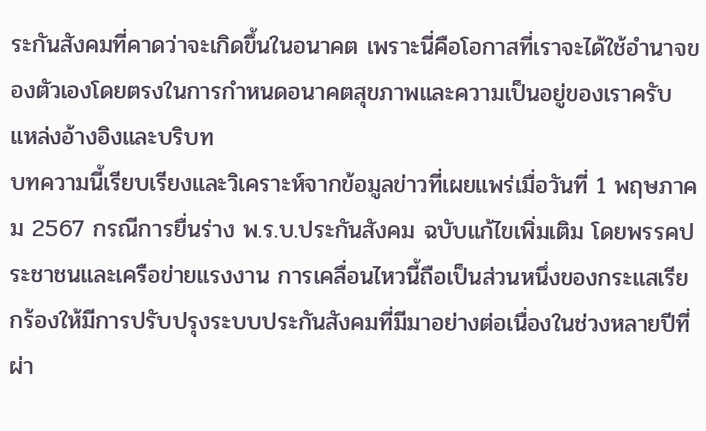ระกันสังคมที่คาดว่าจะเกิดขึ้นในอนาคต เพราะนี่คือโอกาสที่เราจะได้ใช้อำนาจของตัวเองโดยตรงในการกำหนดอนาคตสุขภาพและความเป็นอยู่ของเราครับ
แหล่งอ้างอิงและบริบท
บทความนี้เรียบเรียงและวิเคราะห์จากข้อมูลข่าวที่เผยแพร่เมื่อวันที่ 1 พฤษภาคม 2567 กรณีการยื่นร่าง พ.ร.บ.ประกันสังคม ฉบับแก้ไขเพิ่มเติม โดยพรรคประชาชนและเครือข่ายแรงงาน การเคลื่อนไหวนี้ถือเป็นส่วนหนึ่งของกระแสเรียกร้องให้มีการปรับปรุงระบบประกันสังคมที่มีมาอย่างต่อเนื่องในช่วงหลายปีที่ผ่า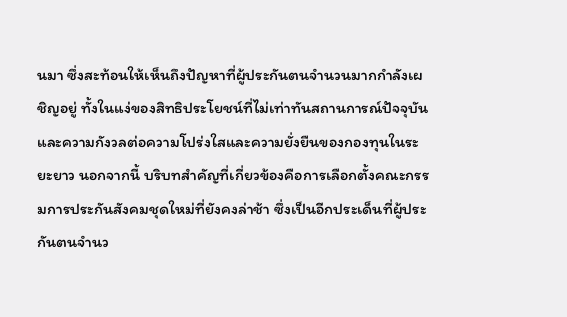นมา ซึ่งสะท้อนให้เห็นถึงปัญหาที่ผู้ประกันตนจำนวนมากกำลังเผชิญอยู่ ทั้งในแง่ของสิทธิประโยชน์ที่ไม่เท่าทันสถานการณ์ปัจจุบัน และความกังวลต่อความโปร่งใสและความยั่งยืนของกองทุนในระยะยาว นอกจากนี้ บริบทสำคัญที่เกี่ยวข้องคือการเลือกตั้งคณะกรรมการประกันสังคมชุดใหม่ที่ยังคงล่าช้า ซึ่งเป็นอีกประเด็นที่ผู้ประกันตนจำนว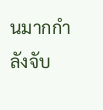นมากกำลังจับ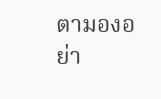ตามองอย่า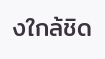งใกล้ชิด